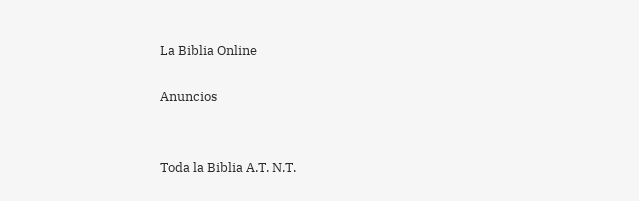La Biblia Online

Anuncios


Toda la Biblia A.T. N.T.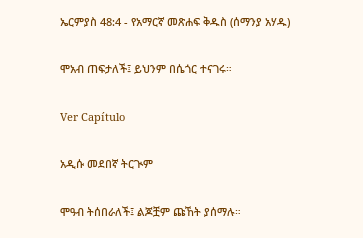ኤርምያስ 48:4 - የአማርኛ መጽሐፍ ቅዱስ (ሰማንያ አሃዱ)

ሞአብ ጠፍታለች፤ ይህንም በሴጎር ተናገሩ።

Ver Capítulo

አዲሱ መደበኛ ትርጒም

ሞዓብ ትሰበራለች፤ ልጆቿም ጩኸት ያሰማሉ።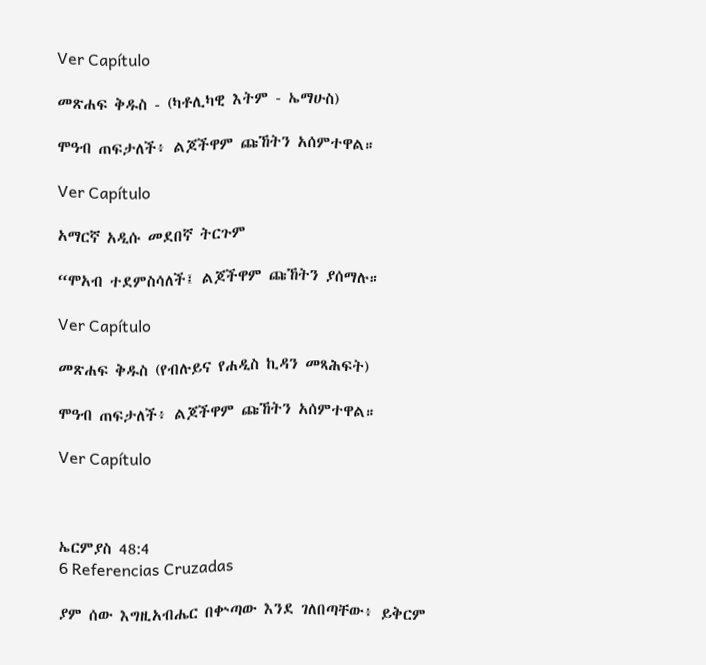Ver Capítulo

መጽሐፍ ቅዱስ - (ካቶሊካዊ እትም - ኤማሁስ)

ሞዓብ ጠፍታለች፥ ልጆችዋም ጩኸትን አሰምተዋል።

Ver Capítulo

አማርኛ አዲሱ መደበኛ ትርጉም

“ሞአብ ተደምስሳለች፤ ልጆችዋም ጩኸትን ያሰማሉ።

Ver Capítulo

መጽሐፍ ቅዱስ (የብሉይና የሐዲስ ኪዳን መጻሕፍት)

ሞዓብ ጠፍታለች፥ ልጆችዋም ጩኸትን አሰምተዋል።

Ver Capítulo



ኤርምያስ 48:4
6 Referencias Cruzadas

ያም ሰው እግዚአብሔር በቍጣው እንደ ገለበጣቸው፥ ይቅርም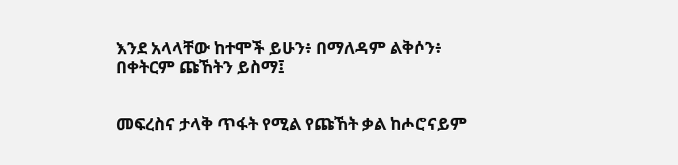እንደ አላላቸው ከተሞች ይሁን፥ በማለዳም ልቅሶን፥ በቀትርም ጩኸትን ይስማ፤


መፍረስና ታላቅ ጥፋት የሚል የጩኸት ቃል ከሖሮናይም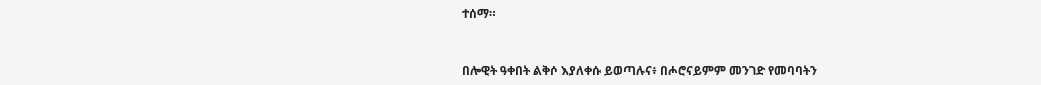ተሰማ።


በሎዊት ዓቀበት ልቅሶ እያለቀሱ ይወጣሉና፥ በሖሮናይምም መንገድ የመባባትን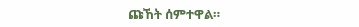ጩኸት ሰምተዋል።